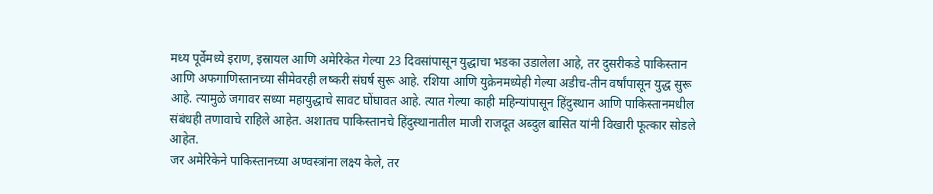मध्य पूर्वेमध्ये इराण, इस्रायल आणि अमेरिकेत गेल्या 23 दिवसांपासून युद्धाचा भडका उडालेला आहे, तर दुसरीकडे पाकिस्तान आणि अफगाणिस्तानच्या सीमेवरही लष्करी संघर्ष सुरू आहे. रशिया आणि युक्रेनमध्येही गेल्या अडीच-तीन वर्षांपासून युद्ध सुरू आहे. त्यामुळे जगावर सध्या महायुद्धाचे सावट घोंघावत आहे. त्यात गेल्या काही महिन्यांपासून हिंदुस्थान आणि पाकिस्तानमधील संबंधही तणावाचे राहिले आहेत. अशातच पाकिस्तानचे हिंदुस्थानातील माजी राजदूत अब्दुल बासित यांनी विखारी फूत्कार सोडले आहेत.
जर अमेरिकेने पाकिस्तानच्या अण्वस्त्रांना लक्ष्य केले, तर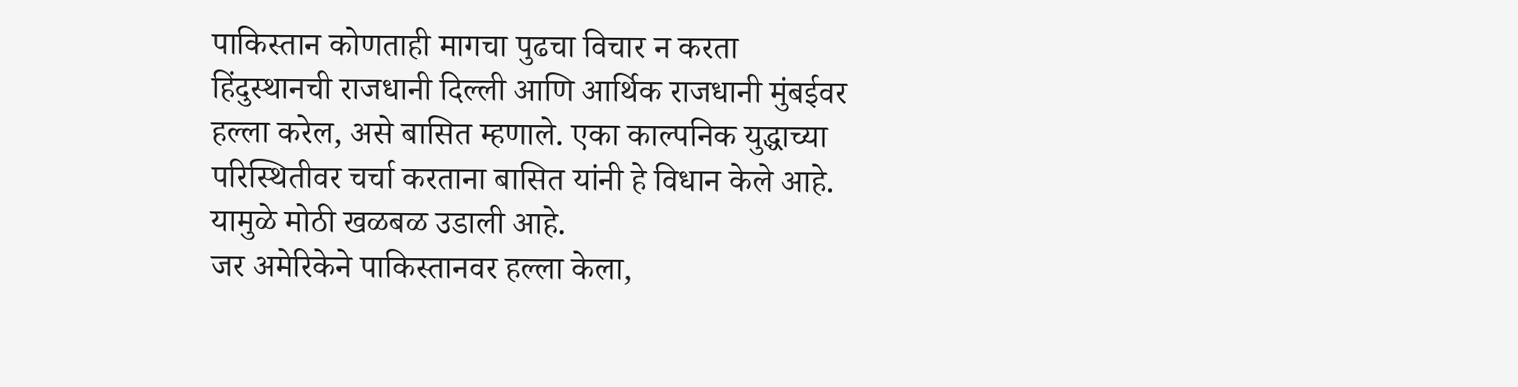पाकिस्तान कोणताही मागचा पुढचा विचार न करता हिंदुस्थानची राजधानी दिल्ली आणि आर्थिक राजधानी मुंबईवर हल्ला करेल, असे बासित म्हणाले. एका काल्पनिक युद्धाच्या परिस्थितीवर चर्चा करताना बासित यांनी हे विधान केले आहे. यामुळे मोठी खळबळ उडाली आहे.
जर अमेरिकेने पाकिस्तानवर हल्ला केला,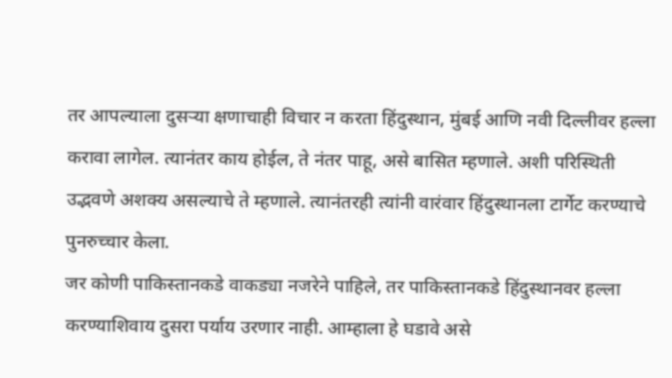तर आपल्याला दुसऱ्या क्षणाचाही विचार न करता हिंदुस्थान, मुंबई आणि नवी दिल्लीवर हल्ला करावा लागेल. त्यानंतर काय होईल, ते नंतर पाहू, असे बासित म्हणाले. अशी परिस्थिती उद्भवणे अशक्य असल्याचे ते म्हणाले. त्यानंतरही त्यांनी वारंवार हिंदुस्थानला टार्गेट करण्याचे पुनरुच्चार केला.
जर कोणी पाकिस्तानकडे वाकड्या नजरेने पाहिले, तर पाकिस्तानकडे हिंदुस्थानवर हल्ला करण्याशिवाय दुसरा पर्याय उरणार नाही. आम्हाला हे घडावे असे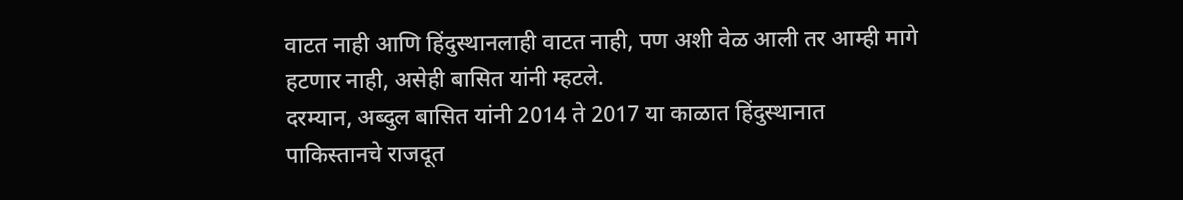वाटत नाही आणि हिंदुस्थानलाही वाटत नाही, पण अशी वेळ आली तर आम्ही मागे हटणार नाही, असेही बासित यांनी म्हटले.
दरम्यान, अब्दुल बासित यांनी 2014 ते 2017 या काळात हिंदुस्थानात पाकिस्तानचे राजदूत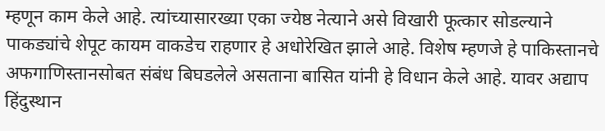म्हणून काम केले आहे. त्यांच्यासारख्या एका ज्येष्ठ नेत्याने असे विखारी फूत्कार सोडल्याने पाकड्यांचे शेपूट कायम वाकडेच राहणार हे अधोरेखित झाले आहे. विशेष म्हणजे हे पाकिस्तानचे अफगाणिस्तानसोबत संबंध बिघडलेले असताना बासित यांनी हे विधान केले आहे. यावर अद्याप हिंदुस्थान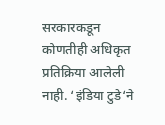सरकारकडून कोणतीही अधिकृत प्रतिक्रिया आलेली नाही. ‘इंडिया टुडे‘ने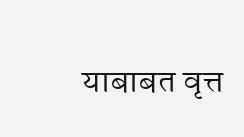याबाबत वृत्त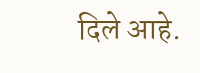दिले आहे.